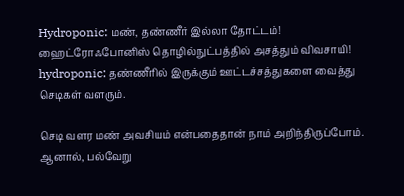Hydroponic: மண், தண்ணீர் இல்லா தோட்டம்! ஹைட்ரோஃபோனிஸ் தொழில்நுட்பத்தில் அசத்தும் விவசாயி!
hydroponic: தண்ணீரில் இருக்கும் ஊட்டச்சத்துகளை வைத்து செடிகள் வளரும்.

செடி வளர மண் அவசியம் என்பதைதான் நாம் அறிந்திருப்போம். ஆனால், பல்வேறு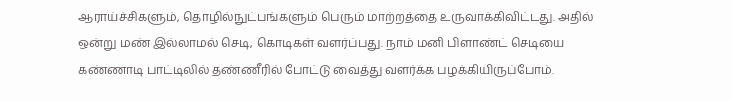ஆராய்ச்சிகளும், தொழில்நுட்பங்களும் பெரும் மாற்றத்தை உருவாக்கிவிட்டது. அதில் ஒன்று மண் இல்லாமல் செடி, கொடிகள் வளர்ப்பது. நாம் மனி பிளாண்ட் செடியை கண்ணாடி பாட்டிலில் தண்ணீரில் போட்டு வைத்து வளர்க்க பழக்கியிருப்போம்.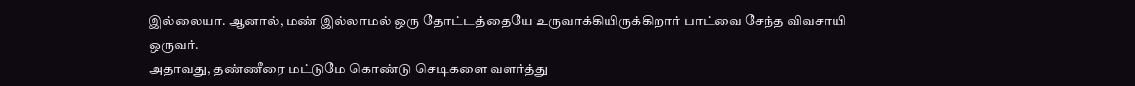இல்லையா. ஆனால், மண் இல்லாமல் ஒரு தோட்டத்தையே உருவாக்கியிருக்கிறார் பாட்வை சேந்த விவசாயி ஒருவர்.
அதாவது, தண்ணீரை மட்டுமே கொண்டு செடிகளை வளர்த்து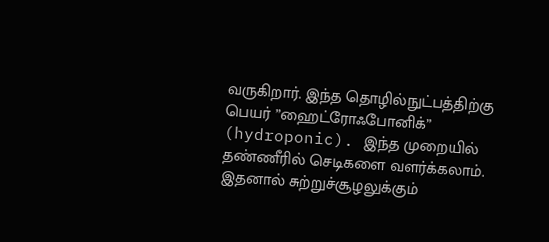வருகிறார். இந்த தொழில்நுட்பத்திற்கு பெயர் ”ஹைட்ரோஃபோனிக்” (hydroponic). இந்த முறையில் தண்ணீரில் செடிகளை வளர்க்கலாம். இதனால் சுற்றுச்சூழலுக்கும்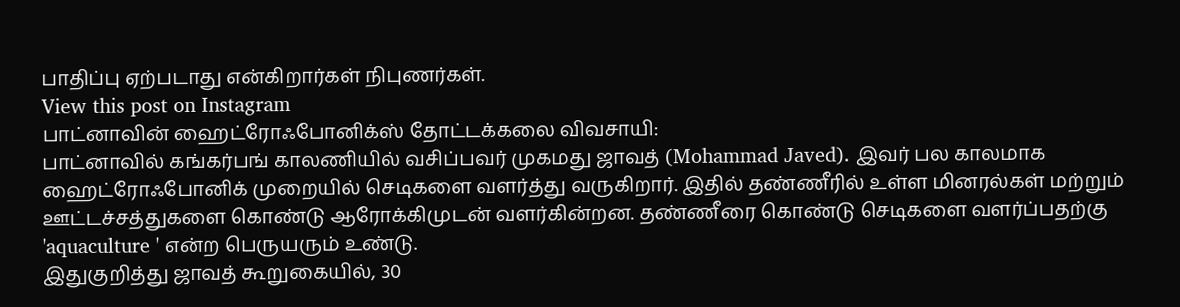பாதிப்பு ஏற்படாது என்கிறார்கள் நிபுணர்கள்.
View this post on Instagram
பாட்னாவின் ஹைட்ரோஃபோனிக்ஸ் தோட்டக்கலை விவசாயி:
பாட்னாவில் கங்கர்பங் காலணியில் வசிப்பவர் முகமது ஜாவத் (Mohammad Javed). இவர் பல காலமாக ஹைட்ரோஃபோனிக் முறையில் செடிகளை வளர்த்து வருகிறார். இதில் தண்ணீரில் உள்ள மினரல்கள் மற்றும் ஊட்டச்சத்துகளை கொண்டு ஆரோக்கிமுடன் வளர்கின்றன. தண்ணீரை கொண்டு செடிகளை வளர்ப்பதற்கு 'aquaculture ' என்ற பெருயரும் உண்டு.
இதுகுறித்து ஜாவத் கூறுகையில், 30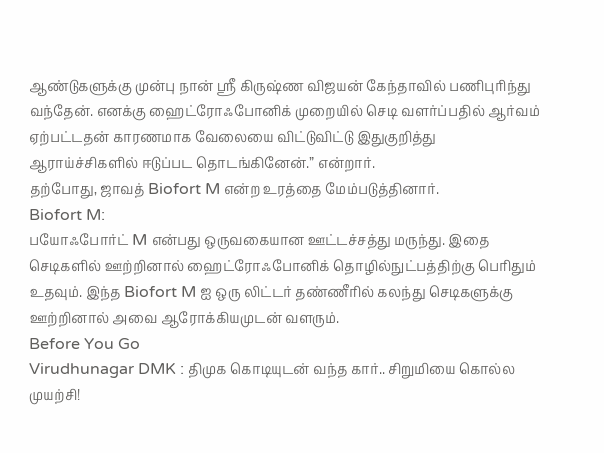ஆண்டுகளுக்கு முன்பு நான் ஸ்ரீ கிருஷ்ண விஜயன் கேந்தாவில் பணிபுரிந்து வந்தேன். எனக்கு ஹைட்ரோஃபோனிக் முறையில் செடி வளர்ப்பதில் ஆர்வம் ஏற்பட்டதன் காரணமாக வேலையை விட்டுவிட்டு இதுகுறித்து ஆராய்ச்சிகளில் ஈடுப்பட தொடங்கினேன்.” என்றார்.
தற்போது, ஜாவத் Biofort M என்ற உரத்தை மேம்படுத்தினார்.
Biofort M:
பயோஃபோர்ட் M என்பது ஒருவகையான ஊட்டச்சத்து மருந்து. இதை செடிகளில் ஊற்றினால் ஹைட்ரோஃபோனிக் தொழில்நுட்பத்திற்கு பெரிதும் உதவும். இந்த Biofort M ஐ ஒரு லிட்டர் தண்ணீரில் கலந்து செடிகளுக்கு ஊற்றினால் அவை ஆரோக்கியமுடன் வளரும்.
Before You Go
Virudhunagar DMK : திமுக கொடியுடன் வந்த கார்.. சிறுமியை கொல்ல முயற்சி!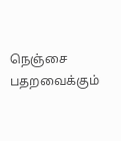நெஞ்சை பதறவைக்கும்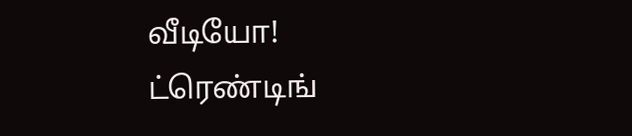வீடியோ!
ட்ரெண்டிங்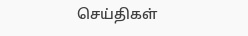செய்திகள்